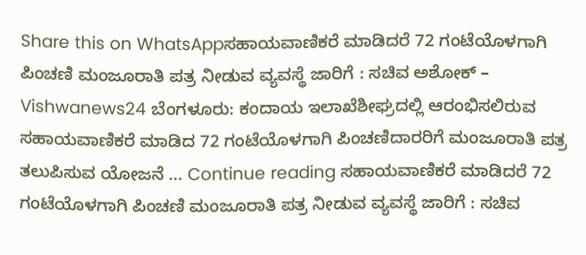Share this on WhatsAppಸಹಾಯವಾಣಿಕರೆ ಮಾಡಿದರೆ 72 ಗಂಟೆಯೊಳಗಾಗಿ ಪಿಂಚಣಿ ಮಂಜೂರಾತಿ ಪತ್ರ ನೀಡುವ ವ್ಯವಸ್ಥೆ ಜಾರಿಗೆ : ಸಚಿವ ಅಶೋಕ್ – Vishwanews24 ಬೆಂಗಳೂರು: ಕಂದಾಯ ಇಲಾಖೆಶೀಘ್ರದಲ್ಲಿ ಆರಂಭಿಸಲಿರುವ ಸಹಾಯವಾಣಿಕರೆ ಮಾಡಿದ 72 ಗಂಟೆಯೊಳಗಾಗಿ ಪಿಂಚಣಿದಾರರಿಗೆ ಮಂಜೂರಾತಿ ಪತ್ರ ತಲುಪಿಸುವ ಯೋಜನೆ … Continue reading ಸಹಾಯವಾಣಿಕರೆ ಮಾಡಿದರೆ 72 ಗಂಟೆಯೊಳಗಾಗಿ ಪಿಂಚಣಿ ಮಂಜೂರಾತಿ ಪತ್ರ ನೀಡುವ ವ್ಯವಸ್ಥೆ ಜಾರಿಗೆ : ಸಚಿವ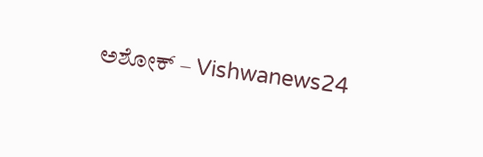ಅಶೋಕ್ – Vishwanews24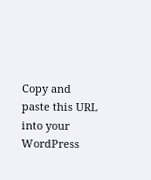Copy and paste this URL into your WordPress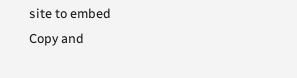site to embed
Copy and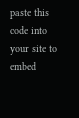paste this code into your site to embed